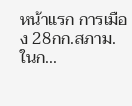หน้าแรก การเมือง 28กก.สภาม.ในก...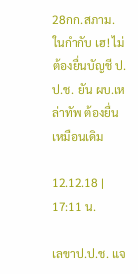28กก.สภาม.ในกำกับ เฮ! ไม่ต้องยื่นบัญชี ป.ป.ช. ยัน ผบ.เหล่าทัพ ต้องยื่นเหมือนเดิม

12.12.18 | 17:11 น.

เลขาป.ป.ช. แจ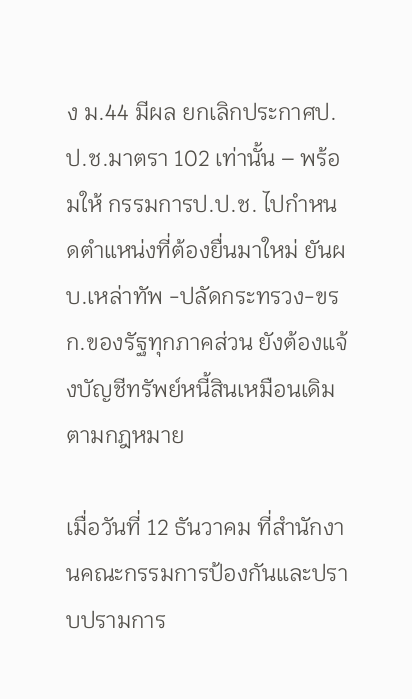ง ม.44 มีผล ยกเลิกประกาศป.ป.ช.มาตรา 102 เท่านั้น – พร้อมให้ กรรมการป.ป.ช. ไปกำหนดตำแหน่งที่ต้องยื่นมาใหม่ ยันผบ.เหล่าทัพ -ปลัดกระทรวง-ขรก.ของรัฐทุกภาคส่วน ยังต้องแจ้งบัญชีทรัพย์หนี้สินเหมือนเดิมตามกฎหมาย

เมื่อวันที่ 12 ธันวาคม ที่สำนักงานคณะกรรมการป้องกันและปราบปรามการ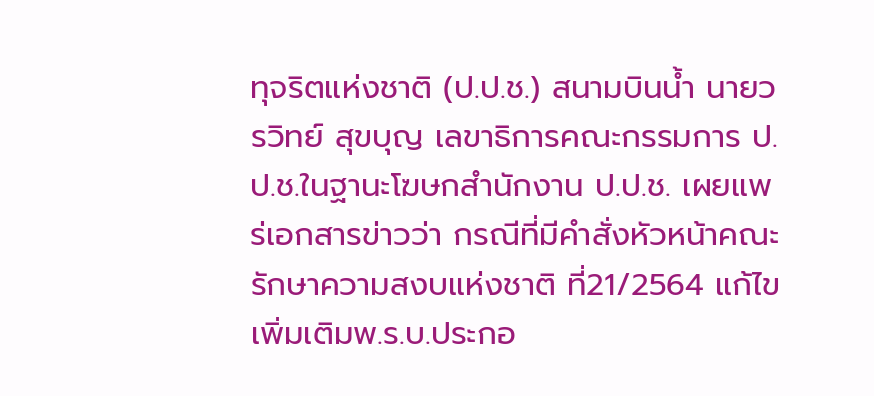ทุจริตแห่งชาติ (ป.ป.ช.) สนามบินน้ำ นายวรวิทย์ สุขบุญ เลขาธิการคณะกรรมการ ป.ป.ช.ในฐานะโฆษกสำนักงาน ป.ป.ช. เผยแพร่เอกสารข่าวว่า กรณีที่มีคำสั่งหัวหน้าคณะรักษาความสงบแห่งชาติ ที่21/2564 แก้ไขเพิ่มเติมพ.ร.บ.ประกอ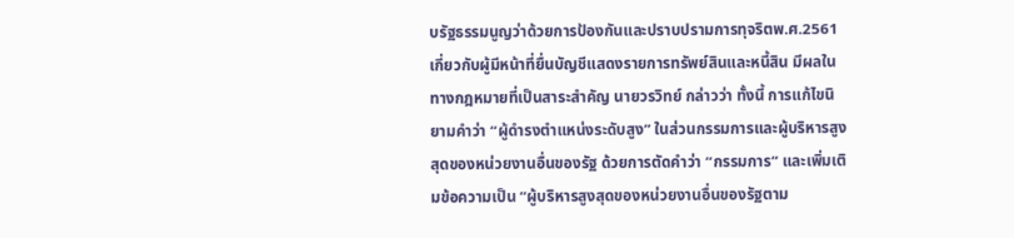บรัฐธรรมนูญว่าด้วยการป้องกันและปราบปรามการทุจริตพ.ศ.2561 เกี่ยวกับผู้มีหน้าที่ยื่นบัญชีแสดงรายการทรัพย์สินและหนี้สิน มีผลในทางกฎหมายที่เป็นสาระสำคัญ นายวรวิทย์ กล่าวว่า ทั้งนี้ การแก้ไขนิยามคำว่า “ผู้ดำรงตำแหน่งระดับสูง” ในส่วนกรรมการและผู้บริหารสูงสุดของหน่วยงานอื่นของรัฐ ด้วยการตัดคำว่า “กรรมการ” และเพิ่มเติมข้อความเป็น “ผู้บริหารสูงสุดของหน่วยงานอื่นของรัฐตาม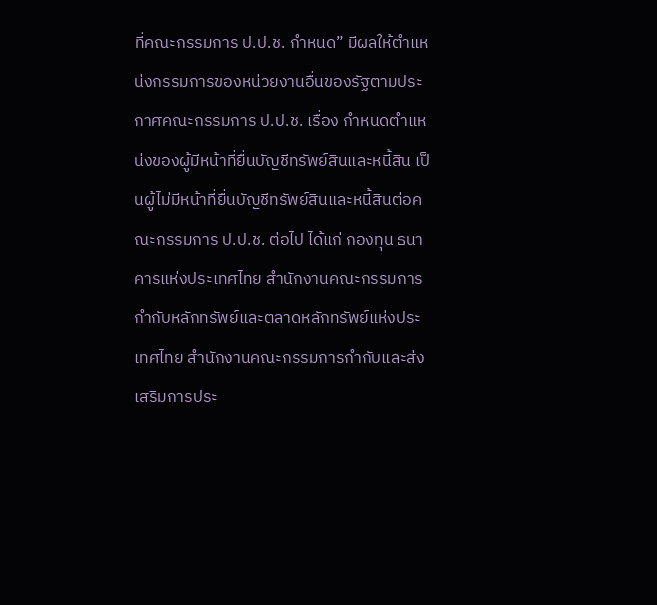ที่คณะกรรมการ ป.ป.ช. กำหนด” มีผลให้ตำแหน่งกรรมการของหน่วยงานอื่นของรัฐตามประกาศคณะกรรมการ ป.ป.ช. เรื่อง กำหนดตำแหน่งของผู้มีหน้าที่ยื่นบัญชีทรัพย์สินและหนี้สิน เป็นผู้ไม่มีหน้าที่ยื่นบัญชีทรัพย์สินและหนี้สินต่อคณะกรรมการ ป.ป.ช. ต่อไป ได้แก่ กองทุน ธนาคารแห่งประเทศไทย สำนักงานคณะกรรมการกำกับหลักทรัพย์และตลาดหลักทรัพย์แห่งประเทศไทย สำนักงานคณะกรรมการกำกับและส่งเสริมการประ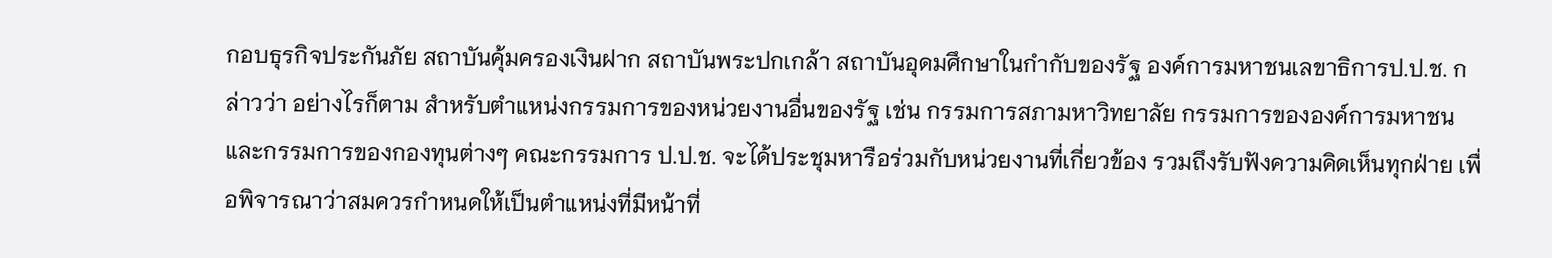กอบธุรกิจประกันภัย สถาบันคุ้มครองเงินฝาก สถาบันพระปกเกล้า สถาบันอุดมศึกษาในกำกับของรัฐ องค์การมหาชนเลขาธิการป.ป.ช. กล่าวว่า อย่างไรก็ตาม สำหรับตำแหน่งกรรมการของหน่วยงานอื่นของรัฐ เช่น กรรมการสภามหาวิทยาลัย กรรมการขององค์การมหาชน และกรรมการของกองทุนต่างๆ คณะกรรมการ ป.ป.ช. จะได้ประชุมหารือร่วมกับหน่วยงานที่เกี่ยวข้อง รวมถึงรับฟังความคิดเห็นทุกฝ่าย เพื่อพิจารณาว่าสมควรกำหนดให้เป็นตำแหน่งที่มีหน้าที่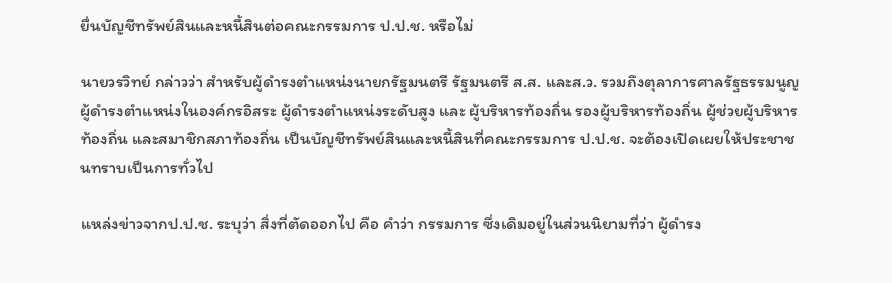ยื่นบัญชีทรัพย์สินและหนี้สินต่อคณะกรรมการ ป.ป.ช. หรือไม่

นายวรวิทย์ กล่าวว่า สำหรับผู้ดำรงตำแหน่งนายกรัฐมนตรี รัฐมนตรี ส.ส. และส.ว. รวมถึงตุลาการศาลรัฐธรรมนูญ ผู้ดำรงตำแหน่งในองค์กรอิสระ ผู้ดำรงตำแหน่งระดับสูง และ ผู้บริหารท้องถิ่น รองผู้บริหารท้องถิ่น ผู้ช่วยผู้บริหารท้องถิ่น และสมาชิกสภาท้องถิ่น เป็นบัญชีทรัพย์สินและหนี้สินที่คณะกรรมการ ป.ป.ช. จะต้องเปิดเผยให้ประชาชนทราบเป็นการทั่วไป

แหล่งข่าวจากป.ป.ช. ระบุว่า สิ่งที่ตัดออกไป คือ คำว่า กรรมการ ซึ่งเดิมอยู่ในส่วนนิยามที่ว่า ผู้ดำรง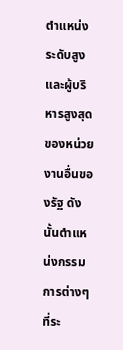ตำแหน่งระดับสูง และผู้บริหารสูงสุดของหน่วยงานอื่นของรัฐ ดังนั้นตำแหน่งกรรมการต่างๆที่ระ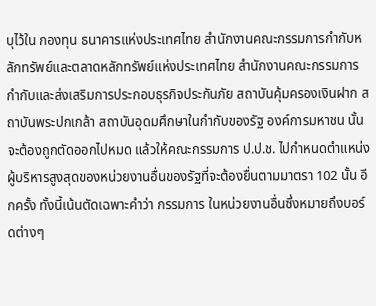บุไว้ใน กองทุน ธนาคารแห่งประเทศไทย สำนักงานคณะกรรมการกำกับหลักทรัพย์และตลาดหลักทรัพย์แห่งประเทศไทย สำนักงานคณะกรรมการกำกับและส่งเสริมการประกอบธุรกิจประกันภัย สถาบันคุ้มครองเงินฝาก สถาบันพระปกเกล้า สถาบันอุดมศึกษาในกำกับของรัฐ องค์การมหาชน นั้น จะต้องถูกตัดออกไปหมด แล้วให้คณะกรรมการ ป.ป.ช. ไปกำหนดตำแหน่งผู้บริหารสูงสุดของหน่วยงานอื่นของรัฐที่จะต้องยื่นตามมาตรา 102 นั้น อีกครั้ง ทั้งนี้เน้นตัดเฉพาะคำว่า กรรมการ ในหน่วยงานอื่นซึ่งหมายถึงบอร์ดต่างๆ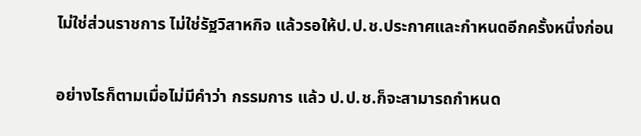ไม่ใช่ส่วนราชการ ไม่ใช่รัฐวิสาหกิจ แล้วรอให้ป.ป.ช.ประกาศและกำหนดอีกครั้งหนึ่งก่อน

อย่างไรก็ตามเมื่อไม่มีคำว่า กรรมการ แล้ว ป.ป.ช.ก็จะสามารถกำหนด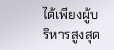ได้เพียงผู้บริหารสูงสุด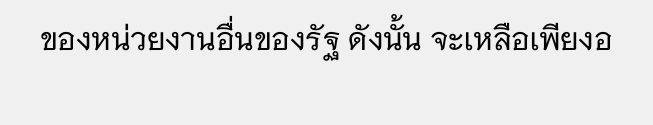ของหน่วยงานอื่นของรัฐ ดังนั้น จะเหลือเพียงอ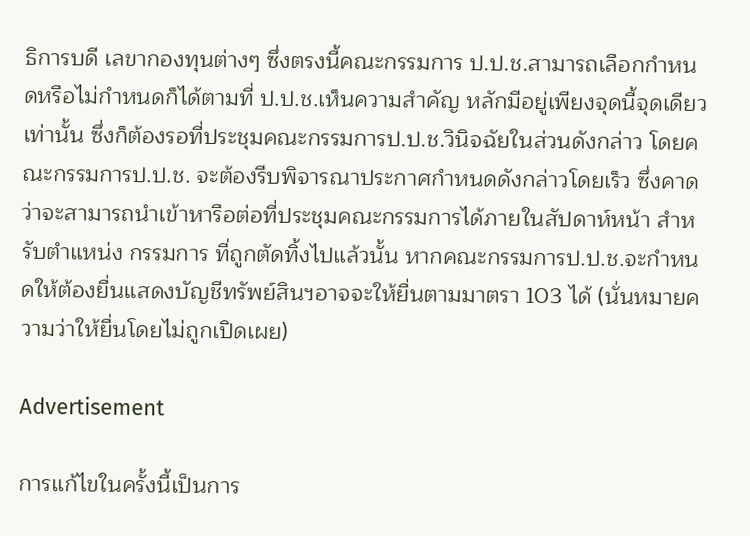ธิการบดี เลขากองทุนต่างๆ ซึ่งตรงนี้คณะกรรมการ ป.ป.ช.สามารถเลือกกำหนดหรือไม่กำหนดก็ได้ตามที่ ป.ป.ช.เห็นความสำคัญ หลักมีอยู่เพียงจุดนี้จุดเดียวเท่านั้น ซึ่งก็ต้องรอที่ประชุมคณะกรรมการป.ป.ช.วินิจฉัยในส่วนดังกล่าว โดยคณะกรรมการป.ป.ช. จะต้องรีบพิจารณาประกาศกำหนดดังกล่าวโดยเร็ว ซึ่งคาดว่าจะสามารถนำเข้าหารือต่อที่ประชุมคณะกรรมการได้ภายในสัปดาห์หน้า สำหรับตำแหน่ง กรรมการ ที่ถูกตัดทิ้งไปแล้วนั้น หากคณะกรรมการป.ป.ช.จะกำหนดให้ต้องยื่นแสดงบัญชีทรัพย์สินฯอาจจะให้ยื่นตามมาตรา 103 ได้ (นั่นหมายความว่าให้ยื่นโดยไม่ถูกเปิดเผย)

Advertisement

การแก้ไขในครั้งนี้เป็นการ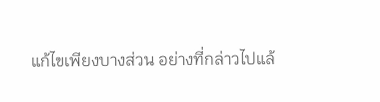แก้ไขเพียงบางส่วน อย่างที่กล่าวไปแล้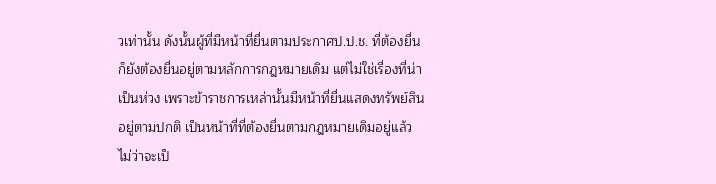วเท่านั้น ดังนั้นผู้ที่มีหน้าที่ยื่นตามประกาศป.ป.ช. ที่ต้องยื่นก็ยังต้องยื่นอยู่ตามหลักการกฎหมายเดิม แต่ไม่ใช่เรื่องที่น่าเป็นห่วง เพราะข้าราชการเหล่านั้นมีหน้าที่ยื่นแสดงทรัพย์สินอยู่ตามปกติ เป็นหน้าที่ที่ต้องยื่นตามกฎหมายเดิมอยู่แล้ว ไม่ว่าจะเป็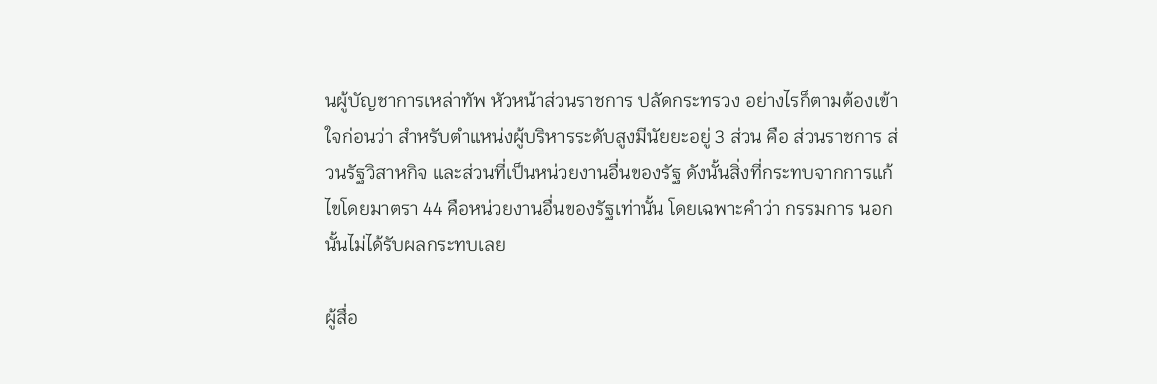นผู้บัญชาการเหล่าทัพ หัวหน้าส่วนราชการ ปลัดกระทรวง อย่างไรก็ตามต้องเข้าใจก่อนว่า สำหรับตำแหน่งผู้บริหารระดับสูงมีนัยยะอยู่ 3 ส่วน คือ ส่วนราชการ ส่วนรัฐวิสาหกิจ และส่วนที่เป็นหน่วยงานอื่นของรัฐ ดังนั้นสิ่งที่กระทบจากการแก้ไขโดยมาตรา 44 คือหน่วยงานอื่นของรัฐเท่านั้น โดยเฉพาะคำว่า กรรมการ นอกนั้นไม่ได้รับผลกระทบเลย

ผู้สื่อ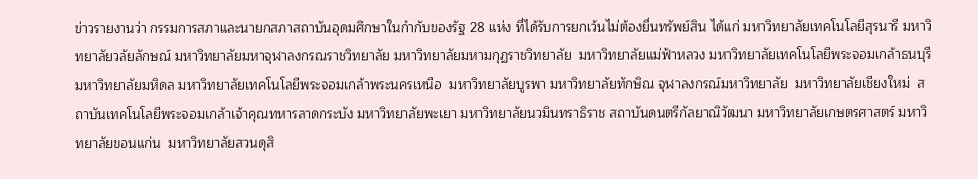ข่าวรายงานว่า กรรมการสภาและนายกสภาสถาบันอุดมศึกษาในกำกับของรัฐ 28 แห่ง ที่ได้รับการยกเว้นไม่ต้องยื่นทรัพย์สิน ได้แก่ มหาวิทยาลัยเทคโนโลยีสุรนารี มหาวิทยาลัยวลัยลักษณ์ มหาวิทยาลัยมหาจุฬาลงกรณราชวิทยาลัย มหาวิทยาลัยมหามกุฏราชวิทยาลัย  มหาวิทยาลัยแม่ฟ้าหลวง มหาวิทยาลัยเทคโนโลยีพระจอมเกล้าธนบุรี  มหาวิทยาลัยมหิดล มหาวิทยาลัยเทคโนโลยีพระจอมเกล้าพระนครเหนือ  มหาวิทยาลัยบูรพา มหาวิทยาลัยทักษิณ จุฬาลงกรณ์มหาวิทยาลัย  มหาวิทยาลัยเชียงใหม่  สถาบันเทคโนโลยีพระจอมเกล้าเจ้าคุณทหารลาดกระบัง มหาวิทยาลัยพะเยา มหาวิทยาลัยนวมินทราธิราช สถาบันดนตรีกัลยาณิวัฒนา มหาวิทยาลัยเกษตรศาสตร์ มหาวิทยาลัยขอนแก่น  มหาวิทยาลัยสวนดุสิ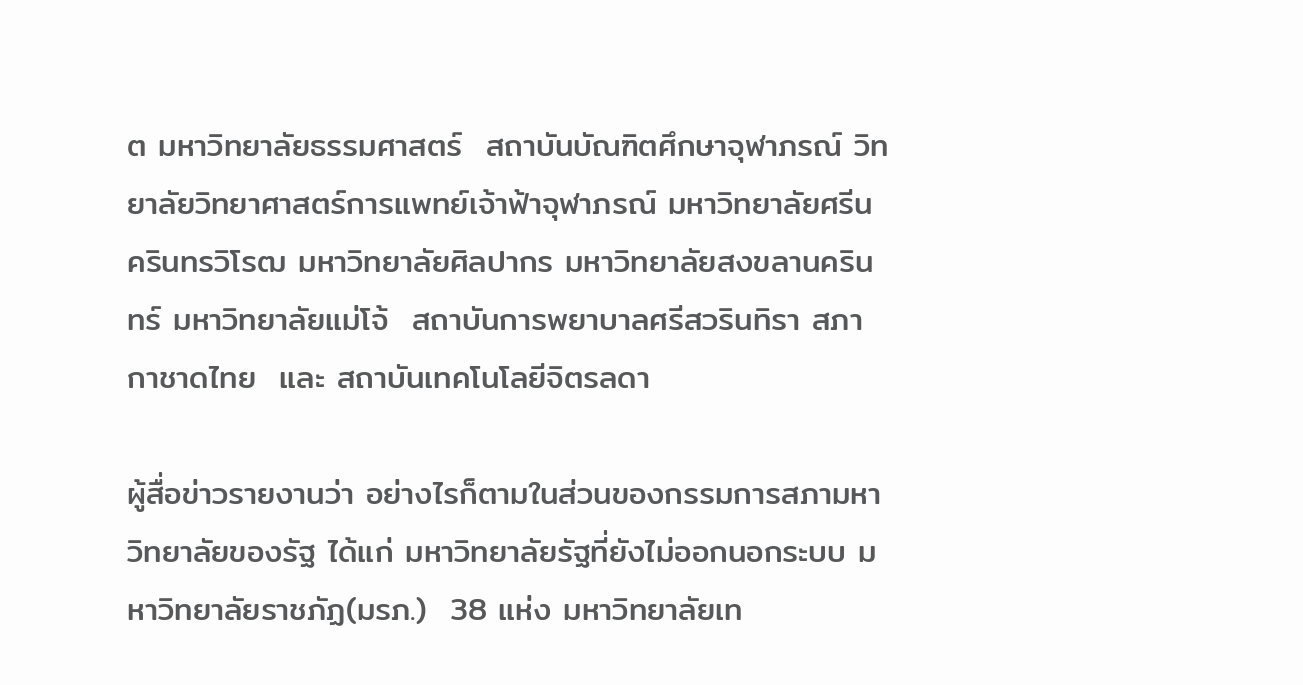ต มหาวิทยาลัยธรรมศาสตร์  สถาบันบัณฑิตศึกษาจุฬาภรณ์ วิทยาลัยวิทยาศาสตร์การแพทย์เจ้าฟ้าจุฬาภรณ์ มหาวิทยาลัยศรีนครินทรวิโรฒ มหาวิทยาลัยศิลปากร มหาวิทยาลัยสงขลานครินทร์ มหาวิทยาลัยแม่โจ้  สถาบันการพยาบาลศรีสวรินทิรา สภากาชาดไทย  และ สถาบันเทคโนโลยีจิตรลดา

ผู้สื่อข่าวรายงานว่า อย่างไรก็ตามในส่วนของกรรมการสภามหาวิทยาลัยของรัฐ ได้แก่ มหาวิทยาลัยรัฐที่ยังไม่ออกนอกระบบ มหาวิทยาลัยราชภัฏ(มรภ.)  38 แห่ง มหาวิทยาลัยเท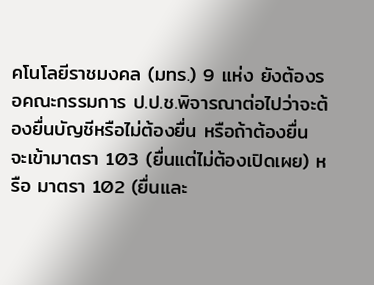คโนโลยีราชมงคล (มทร.) 9 แห่ง ยังต้องรอคณะกรรมการ ป.ป.ช.พิจารณาต่อไปว่าจะต้องยื่นบัญชีหรือไม่ต้องยื่น หรือถ้าต้องยื่น จะเข้ามาตรา 103 (ยื่นแต่ไม่ต้องเปิดเผย) หรือ มาตรา 102 (ยื่นและ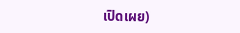เปิดเผย)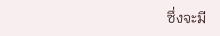ซึ่งจะมี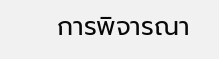การพิจารณา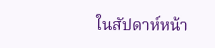ในสัปดาห์หน้า